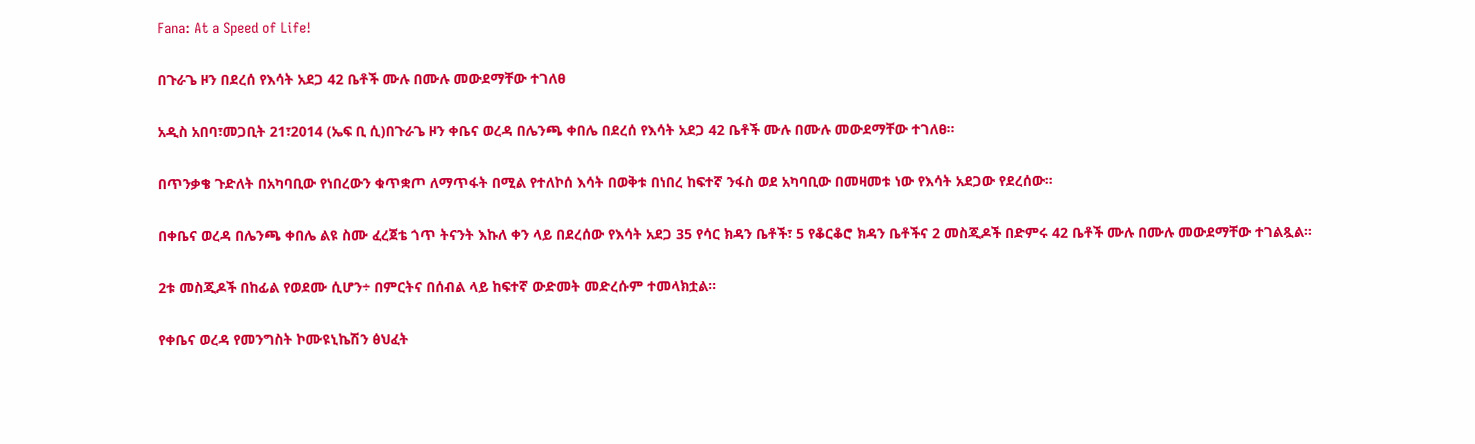Fana: At a Speed of Life!

በጉራጌ ዞን በደረሰ የእሳት አደጋ 42 ቤቶች ሙሉ በሙሉ መውደማቸው ተገለፀ

አዲስ አበባ፣መጋቢት 21፣2014 (ኤፍ ቢ ሲ)በጉራጌ ዞን ቀቤና ወረዳ በሌንጫ ቀበሌ በደረሰ የእሳት አደጋ 42 ቤቶች ሙሉ በሙሉ መውደማቸው ተገለፀ።

በጥንቃቄ ጉድለት በአካባቢው የነበረውን ቁጥቋጦ ለማጥፋት በሚል የተለኮሰ እሳት በወቅቱ በነበረ ከፍተኛ ንፋስ ወደ አካባቢው በመዛመቱ ነው የእሳት አደጋው የደረሰው።

በቀቤና ወረዳ በሌንጫ ቀበሌ ልዩ ስሙ ፈረጀቴ ጎጥ ትናንት እኩለ ቀን ላይ በደረሰው የእሳት አደጋ 35 የሳር ክዳን ቤቶች፣ 5 የቆርቆሮ ክዳን ቤቶችና 2 መስጂዶች በድምሩ 42 ቤቶች ሙሉ በሙሉ መውደማቸው ተገልጿል።

2ቱ መስጂዶች በከፊል የወደሙ ሲሆን÷ በምርትና በሰብል ላይ ከፍተኛ ውድመት መድረሱም ተመላክቷል።

የቀቤና ወረዳ የመንግስት ኮሙዩኒኬሽን ፅህፈት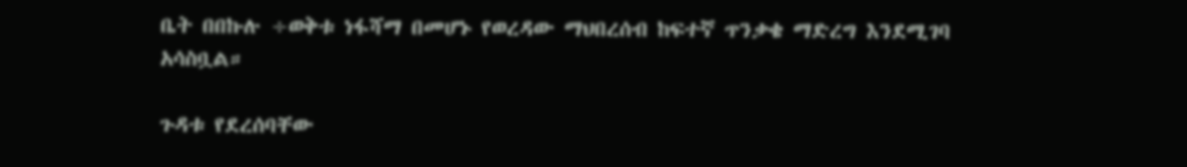ቤት በበኩሉ ÷ወቅቱ ነፋሻማ በመሆኑ የወረዳው ማህበረሰብ ከፍተኛ ጥንቃቄ ማድረግ እንደሚገባ አሳስቧል።

ጉዳቱ የደረሰባቸው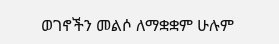ወገኖችን መልሶ ለማቋቋም ሁሉም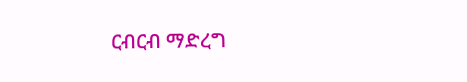ርብርብ ማድረግ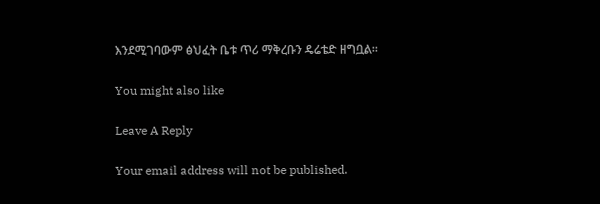እንደሚገባውም ፅህፈት ቤቱ ጥሪ ማቅረቡን ዴሬቴድ ዘግቧል።

You might also like

Leave A Reply

Your email address will not be published.